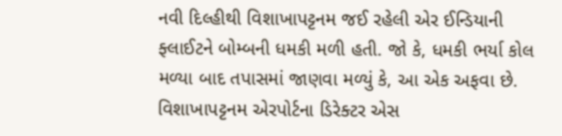નવી દિલ્હીથી વિશાખાપટ્ટનમ જઈ રહેલી એર ઈન્ડિયાની ફ્લાઈટને બોમ્બની ધમકી મળી હતી. જો કે, ધમકી ભર્યા કોલ મળ્યા બાદ તપાસમાં જાણવા મળ્યું કે, આ એક અફવા છે. વિશાખાપટ્ટનમ એરપોર્ટના ડિરેક્ટર એસ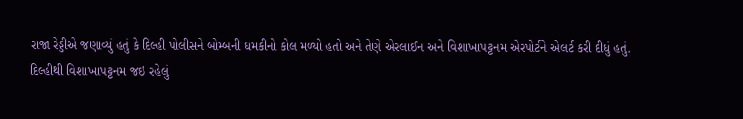રાજા રેડ્ડીએ જણાવ્યું હતું કે દિલ્હી પોલીસને બોમ્બની ધમકીનો કોલ મળ્યો હતો અને તેણે એરલાઈન અને વિશાખાપટ્ટનમ એરપોર્ટને એલર્ટ કરી દીધું હતું.
દિલ્હીથી વિશાખાપટ્ટનમ જઇ રહેલું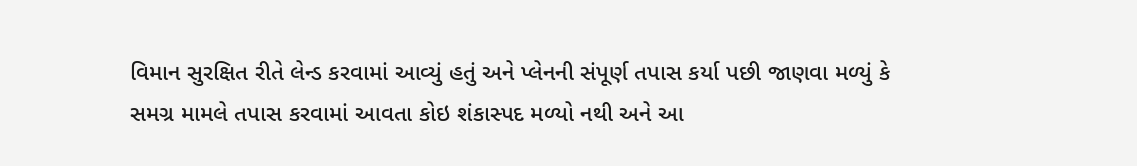વિમાન સુરક્ષિત રીતે લેન્ડ કરવામાં આવ્યું હતું અને પ્લેનની સંપૂર્ણ તપાસ કર્યા પછી જાણવા મળ્યું કે સમગ્ર મામલે તપાસ કરવામાં આવતા કોઇ શંકાસ્પદ મળ્યો નથી અને આ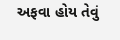અફવા હોય તેવું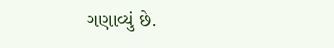ગણાવ્યું છે.